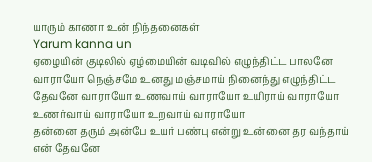யாரும் காணா உன் நிந்தனைகள்
Yarum kanna un
ஏழையின் குடிலில் ஏழ்மையின் வடிவில் எழுந்திட்ட பாலனே வாராயோ நெஞ்சமே உனது மஞ்சமாய் நினைந்து எழுந்திட்ட தேவனே வாராயோ உணவாய் வாராயோ உயிராய் வாராயோ உணர்வாய் வாராயோ உறவாய் வாராயோ
தன்னை தரும் அன்பே உயர் பண்பு என்று உன்னை தர வந்தாய் என் தேவனே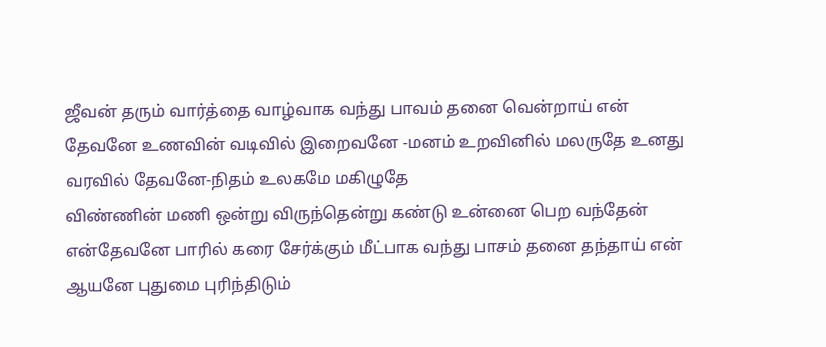ஜீவன் தரும் வார்த்தை வாழ்வாக வந்து பாவம் தனை வென்றாய் என் தேவனே உணவின் வடிவில் இறைவனே -மனம் உறவினில் மலருதே உனது வரவில் தேவனே-நிதம் உலகமே மகிழுதே
விண்ணின் மணி ஒன்று விருந்தென்று கண்டு உன்னை பெற வந்தேன் என்தேவனே பாரில் கரை சேர்க்கும் மீட்பாக வந்து பாசம் தனை தந்தாய் என் ஆயனே புதுமை புரிந்திடும்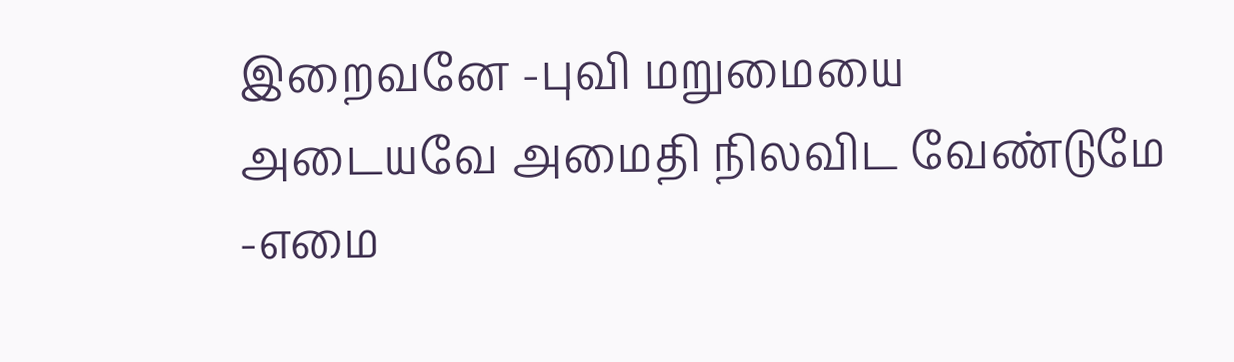இறைவனே -புவி மறுமையை அடையவே அமைதி நிலவிட வேண்டுமே -எமை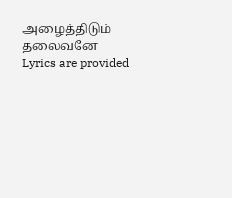அழைத்திடும் தலைவனே
Lyrics are provided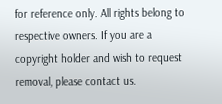for reference only. All rights belong to respective owners. If you are a copyright holder and wish to request removal, please contact us.